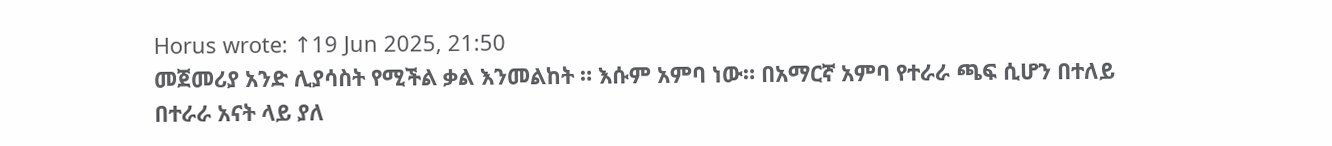Horus wrote: ↑19 Jun 2025, 21:50
መጀመሪያ አንድ ሊያሳስት የሚችል ቃል እንመልከት ። እሱም አምባ ነው። በአማርኛ አምባ የተራራ ጫፍ ሲሆን በተለይ በተራራ አናት ላይ ያለ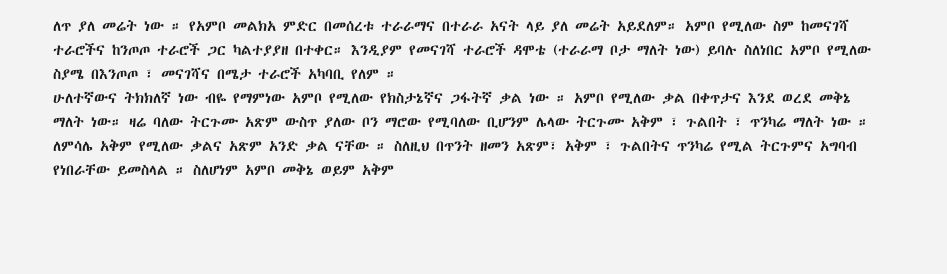ለጥ ያለ መሬት ነው ። የአምቦ መልክአ ምድር በመሰረቱ ተራራማና በተራራ አናት ላይ ያለ መሬት አይደለም። አምቦ የሚለው ስም ከመናገሻ ተራሮችና ከንጦጦ ተራሮች ጋር ካልተያያዘ በተቀር። እንዲያም የመናገሻ ተራሮች ዳሞቴ (ተራራማ ቦታ ማለት ነው) ይባሉ ስለነበር አምቦ የሚለው ስያሜ በእንጦጦ ፣ መናገሻና በሜታ ተራሮች አካባቢ የለም ።
ሁለተኛውና ትክክለኛ ነው ብዬ የማምነው አምቦ የሚለው የክስታኔኛና ጋፋትኛ ቃል ነው ። አምቦ የሚለው ቃል በቀጥታና እንደ ወረደ መቅኔ ማለት ነው። ዛሬ ባለው ትርጉሙ አጽም ውስጥ ያለው ቦን ማሮው የሚባለው ቢሆንም ሌላው ትርጉሙ አቅም ፣ ጉልበት ፣ ጥንካሬ ማለት ነው ። ለምሳሌ አቅም የሚለው ቃልና አጽም አንድ ቃል ናቸው ። ስለዚህ በጥንት ዘመን አጽም፣ አቅም ፣ ጉልበትና ጥንካሬ የሚል ትርጉምና አግባብ የነበራቸው ይመስላል ። ስለሆነም አምቦ መቅኔ ወይም አቅም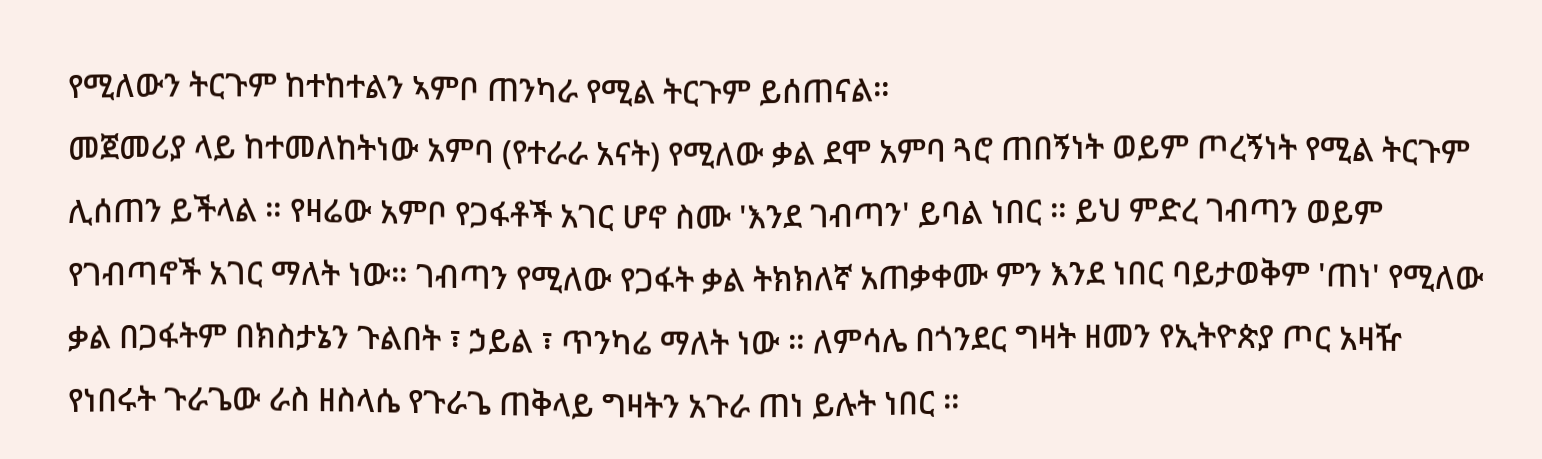የሚለውን ትርጉም ከተከተልን ኣምቦ ጠንካራ የሚል ትርጉም ይሰጠናል።
መጀመሪያ ላይ ከተመለከትነው አምባ (የተራራ አናት) የሚለው ቃል ደሞ አምባ ጓሮ ጠበኝነት ወይም ጦረኝነት የሚል ትርጉም ሊሰጠን ይችላል ። የዛሬው አምቦ የጋፋቶች አገር ሆኖ ስሙ 'እንደ ገብጣን' ይባል ነበር ። ይህ ምድረ ገብጣን ወይም የገብጣኖች አገር ማለት ነው። ገብጣን የሚለው የጋፋት ቃል ትክክለኛ አጠቃቀሙ ምን እንደ ነበር ባይታወቅም 'ጠነ' የሚለው ቃል በጋፋትም በክስታኔን ጉልበት ፣ ኃይል ፣ ጥንካሬ ማለት ነው ። ለምሳሌ በጎንደር ግዛት ዘመን የኢትዮጵያ ጦር አዛዥ የነበሩት ጉራጌው ራስ ዘስላሴ የጉራጌ ጠቅላይ ግዛትን አጉራ ጠነ ይሉት ነበር ።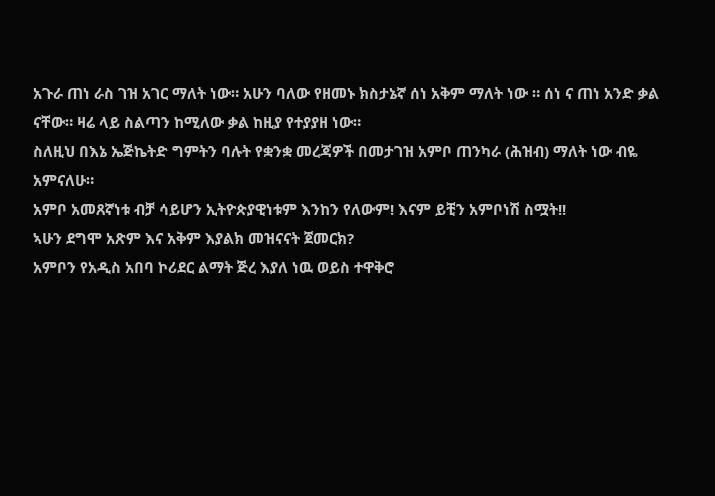አጉራ ጠነ ራስ ገዝ አገር ማለት ነው። አሁን ባለው የዘመኑ ክስታኔኛ ሰነ አቅም ማለት ነው ። ሰነ ና ጠነ አንድ ቃል ናቸው። ዛሬ ላይ ስልጣን ከሚለው ቃል ከዚያ የተያያዘ ነው።
ስለዚህ በእኔ ኤጅኬትድ ግምትን ባሉት የቋንቋ መረጃዎች በመታገዝ አምቦ ጠንካራ (ሕዝብ) ማለት ነው ብዬ አምናለሁ።
አምቦ አመጸኛነቱ ብቻ ሳይሆን ኢትዮጵያዊነቱም እንከን የለውም! እናም ይቺን አምቦነሽ ስሟት!!
ኣሁን ደግሞ አጽም እና አቅም እያልክ መዝናናት ጀመርክ?
አምቦን የአዲስ አበባ ኮሪደር ልማት ጅረ እያለ ነዉ ወይስ ተዋቅሮ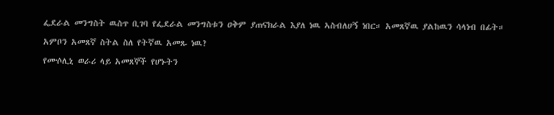ፌደራል መንግስት ዉስጥ ቢገባ የፌደራል መንግስቱን ዐቅም ያጠናክራል እያለ ነዉ ኣስብለሀኝ ነበር። አመጸኛዉ ያልከዉን ሳላነብ በፊት።
አምቦን አመጸኛ ስትል ስለ የትኛዉ አመጹ ነዉ?
የሙሶሊኒ ወራሪ ላይ አመጸኞች የሆኑትን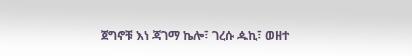ጀግኖቹ እነ ጃገማ ኬሎ፣ ገረሱ ዹኪ፣ ወዘተ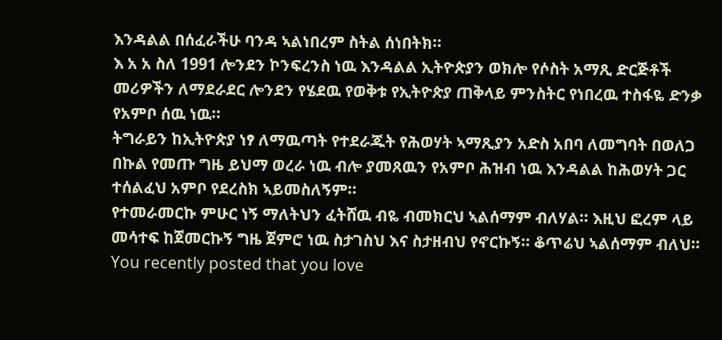እንዳልል በሰፈራችሁ ባንዳ ኣልነበረም ስትል ሰነበትክ።
እ አ አ ስለ 1991 ሎንደን ኮንፍረንስ ነዉ እንዳልል ኢትዮጵያን ወክሎ የሶስት አማጺ ድርጅቶች መሪዎችን ለማደራደር ሎንደን የሄደዉ የወቅቱ የኢትዮጵያ ጠቅላይ ምንስትር የነበረዉ ተስፋዬ ድንቃ የአምቦ ሰዉ ነዉ።
ትግራይን ከኢትዮጵያ ነፃ ለማዉጣት የተደራጁት የሕወሃት ኣማጺያን አድስ አበባ ለመግባት በወለጋ በኩል የመጡ ግዜ ይህማ ወረራ ነዉ ብሎ ያመጸዉን የአምቦ ሕዝብ ነዉ እንዳልል ከሕወሃት ጋር ተሰልፈህ አምቦ የደረስክ ኣይመስለኝም።
የተመራመርኩ ምሁር ነኝ ማለትህን ፈትሸዉ ብዬ ብመክርህ ኣልሰማም ብለሃል። እዚህ ፎረም ላይ መሳተፍ ከጀመርኩኝ ግዜ ጀምሮ ነዉ ስታገስህ እና ስታዘብህ የኖርኩኝ። ቆጥሬህ ኣልሰማም ብለህ።
You recently posted that you love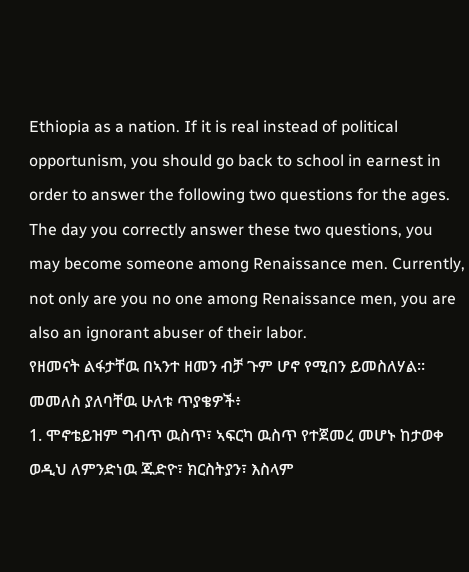Ethiopia as a nation. If it is real instead of political opportunism, you should go back to school in earnest in order to answer the following two questions for the ages.
The day you correctly answer these two questions, you may become someone among Renaissance men. Currently, not only are you no one among Renaissance men, you are also an ignorant abuser of their labor.
የዘመናት ልፋታቸዉ በኣንተ ዘመን ብቻ ጉም ሆኖ የሚበን ይመስለሃል።
መመለስ ያለባቸዉ ሁለቱ ጥያቄዎች፥
1. ሞኖቴይዝም ግብጥ ዉስጥ፣ ኣፍርካ ዉስጥ የተጀመረ መሆኑ ከታወቀ ወዲህ ለምንድነዉ ጁድዮ፣ ክርስትያን፣ እስላም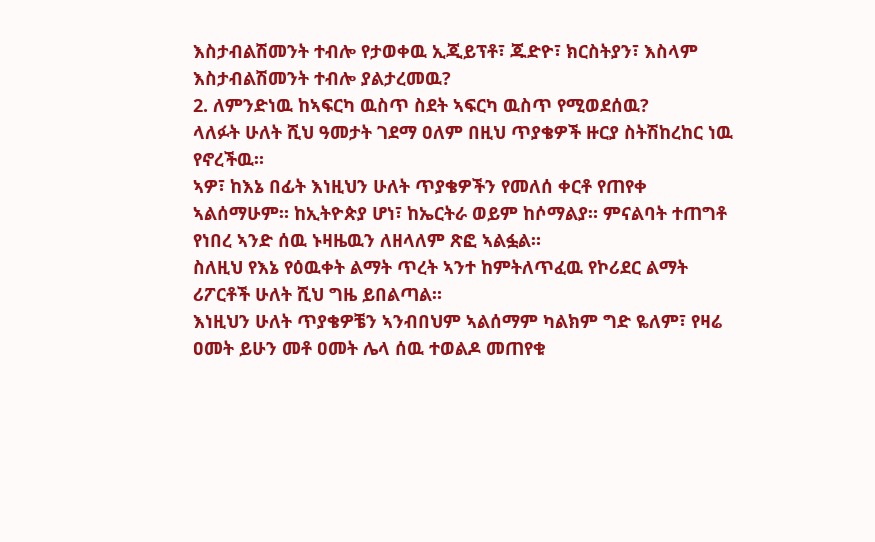እስታብልሽመንት ተብሎ የታወቀዉ ኢጂይፕቶ፣ ጁድዮ፣ ክርስትያን፣ እስላም እስታብልሽመንት ተብሎ ያልታረመዉ?
2. ለምንድነዉ ከኣፍርካ ዉስጥ ስደት ኣፍርካ ዉስጥ የሚወደሰዉ?
ላለፉት ሁለት ሺህ ዓመታት ገደማ ዐለም በዚህ ጥያቄዎች ዙርያ ስትሽከረከር ነዉ የኖረችዉ።
ኣዎ፣ ከእኔ በፊት እነዚህን ሁለት ጥያቄዎችን የመለሰ ቀርቶ የጠየቀ ኣልሰማሁም። ከኢትዮጵያ ሆነ፣ ከኤርትራ ወይም ከሶማልያ። ምናልባት ተጠግቶ የነበረ ኣንድ ሰዉ ኑዛዜዉን ለዘላለም ጽፎ ኣልፏል።
ስለዚህ የእኔ የዕዉቀት ልማት ጥረት ኣንተ ከምትለጥፈዉ የኮሪደር ልማት ሪፖርቶች ሁለት ሺህ ግዜ ይበልጣል።
እነዚህን ሁለት ጥያቄዎቼን ኣንብበህም ኣልሰማም ካልክም ግድ ዬለም፣ የዛሬ ዐመት ይሁን መቶ ዐመት ሌላ ሰዉ ተወልዶ መጠየቁ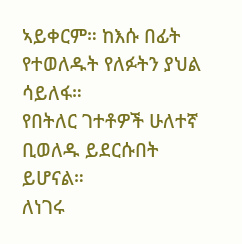ኣይቀርም። ከእሱ በፊት የተወለዱት የለፉትን ያህል ሳይለፋ።
የበትለር ገተቶዎች ሁለተኛ ቢወለዱ ይደርሱበት ይሆናል።
ለነገሩ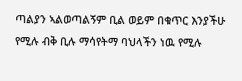ጣልያን ኣልወጣልኝም ቢል ወይም በቁጥር እንያችሁ የሚሉ ብቅ ቢሉ ማሳየትማ ባህላችን ነዉ የሚሉ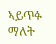ኣይጥፉ ማለት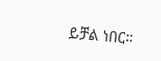ይቻል ነበር።